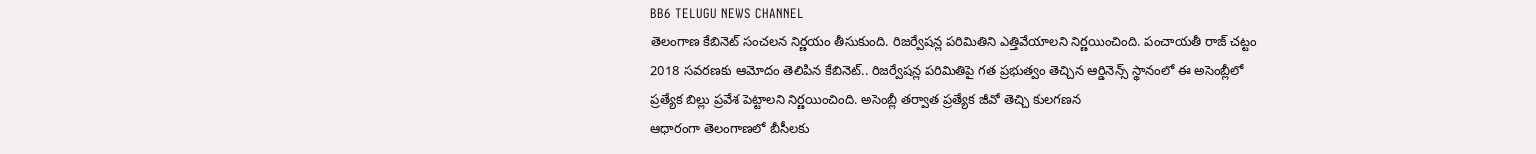BB6 TELUGU NEWS CHANNEL
తెలంగాణ కేబినెట్ సంచలన నిర్ణయం తీసుకుంది. రిజర్వేషన్ల పరిమితిని ఎత్తివేయాలని నిర్ణయించింది. పంచాయతీ రాజ్ చట్టం 2018 సవరణకు ఆమోదం తెలిపిన కేబినెట్.. రిజర్వేషన్ల పరిమితిపై గత ప్రభుత్వం తెచ్చిన ఆర్డినెన్స్ స్థానంలో ఈ అసెంబ్లీలో ప్రత్యేక బిల్లు ప్రవేశ పెట్టాలని నిర్ణయించింది. అసెంబ్లీ తర్వాత ప్రత్యేక జీవో తెచ్చి కులగణన
ఆధారంగా తెలంగాణలో బీసీలకు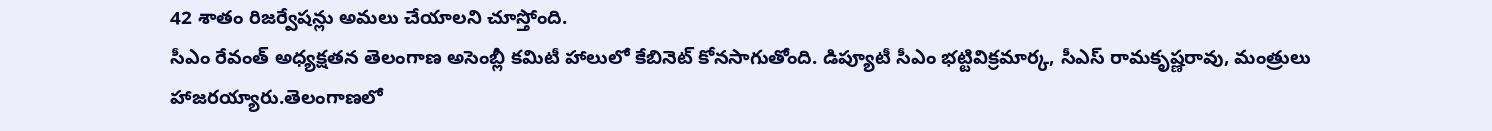42 శాతం రిజర్వేషన్లు అమలు చేయాలని చూస్తోంది.
సీఎం రేవంత్ అధ్యక్షతన తెలంగాణ అసెంబ్లీ కమిటీ హాలులో కేబినెట్ కోనసాగుతోంది. డిప్యూటీ సీఎం భట్టివిక్రమార్క, సీఎస్ రామకృష్ణరావు, మంత్రులు హాజరయ్యారు.తెలంగాణలో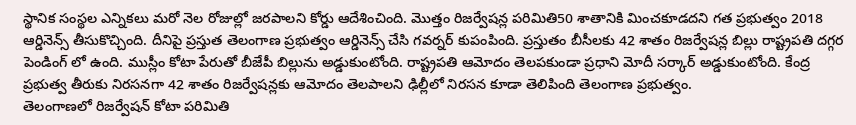స్థానిక సంస్థల ఎన్నికలు మరో నెల రోజుల్లో జరపాలని కోర్డు ఆదేశించింది. మొత్తం రిజర్వేషన్ల పరిమితి50 శాతానికి మించకూడదని గత ప్రభుత్వం 2018 ఆర్డినెన్స్ తీసుకొచ్చింది. దీనిపై ప్రస్తుత తెలంగాణ ప్రభుత్వం ఆర్డినెన్స్ చేసి గవర్నర్ కుపంపింది. ప్రస్తుతం బీసీలకు 42 శాతం రిజర్వేషన్ల బిల్లు రాష్ట్రపతి దగ్గర పెండింగ్ లో ఉంది. ముస్లీం కోటా పేరుతో బీజేపీ బిల్లును అడ్డుకుంటోంది. రాష్ట్రపతి ఆమోదం తెలపకుండా ప్రధాని మోదీ సర్కార్ అడ్డుకుంటోంది. కేంద్ర ప్రభుత్వ తీరుకు నిరసనగా 42 శాతం రిజర్వేషన్లకు ఆమోదం తెలపాలని ఢిల్లీలో నిరసన కూడా తెలిపింది తెలంగాణ ప్రభుత్వం.
తెలంగాణలో రిజర్వేషన్ కోటా పరిమితి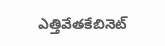ఎత్తివేతకేబినెట్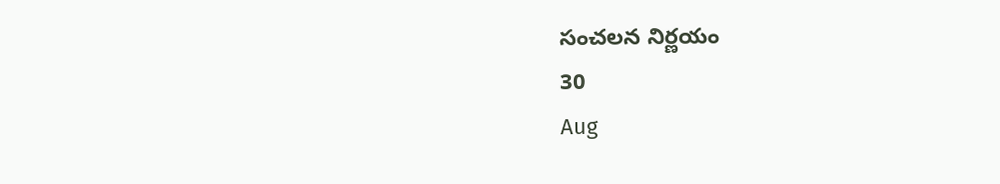సంచలన నిర్ణయం
30
Aug